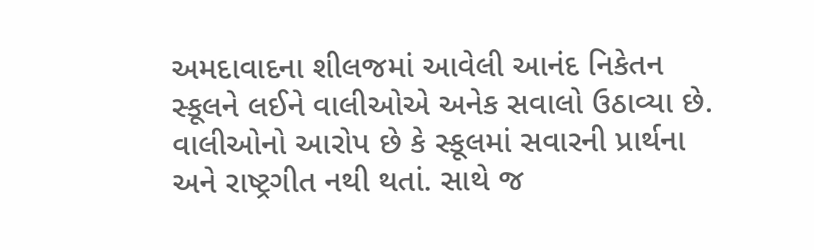અમદાવાદના શીલજમાં આવેલી આનંદ નિકેતન સ્કૂલને લઈને વાલીઓએ અનેક સવાલો ઉઠાવ્યા છે. વાલીઓનો આરોપ છે કે સ્કૂલમાં સવારની પ્રાર્થના અને રાષ્ટ્રગીત નથી થતાં. સાથે જ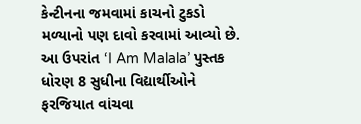કેન્ટીનના જમવામાં કાચનો ટુકડો મળ્યાનો પણ દાવો કરવામાં આવ્યો છે.
આ ઉપરાંત ‘I Am Malala’ પુસ્તક ધોરણ 8 સુધીના વિદ્યાર્થીઓને ફરજિયાત વાંચવા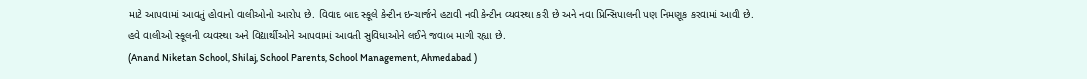માટે આપવામાં આવતું હોવાનો વાલીઓનો આરોપ છે. વિવાદ બાદ સ્કૂલે કેન્ટીન ઇન્ચાર્જને હટાવી નવી કેન્ટીન વ્યવસ્થા કરી છે અને નવા પ્રિન્સિપાલની પણ નિમણૂક કરવામાં આવી છે.
હવે વાલીઓ સ્કૂલની વ્યવસ્થા અને વિદ્યાર્થીઓને આપવામાં આવતી સુવિધાઓને લઈને જવાબ માગી રહ્યા છે.
(Anand Niketan School, Shilaj, School Parents, School Management, Ahmedabad )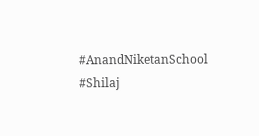#AnandNiketanSchool #Shilaj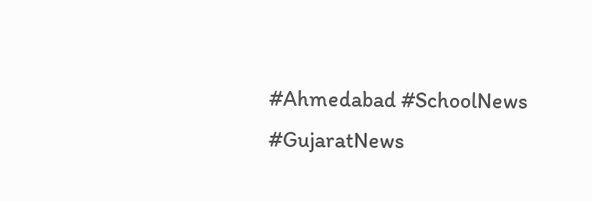#Ahmedabad #SchoolNews #GujaratNews